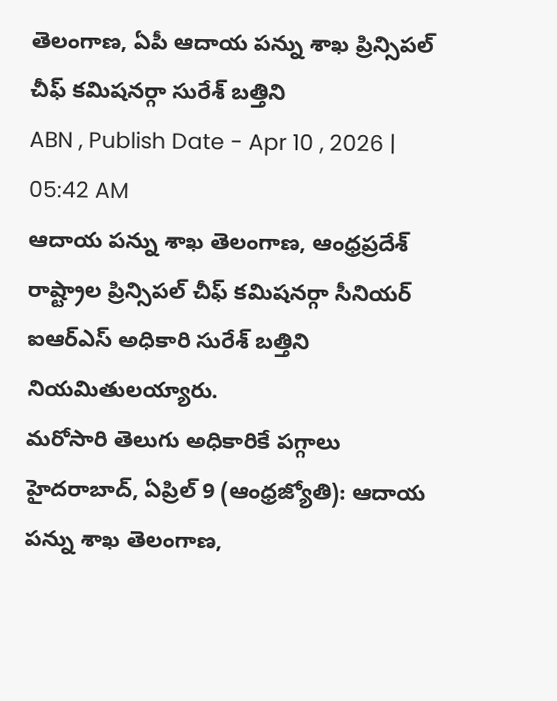తెలంగాణ, ఏపీ ఆదాయ పన్ను శాఖ ప్రిన్సిపల్ చీఫ్ కమిషనర్గా సురేశ్ బత్తిని
ABN , Publish Date - Apr 10 , 2026 | 05:42 AM
ఆదాయ పన్ను శాఖ తెలంగాణ, ఆంధ్రప్రదేశ్ రాష్ట్రాల ప్రిన్సిపల్ చీఫ్ కమిషనర్గా సీనియర్ ఐఆర్ఎస్ అధికారి సురేశ్ బత్తిని నియమితులయ్యారు.
మరోసారి తెలుగు అధికారికే పగ్గాలు
హైదరాబాద్, ఏప్రిల్ 9 (ఆంధ్రజ్యోతి): ఆదాయ పన్ను శాఖ తెలంగాణ,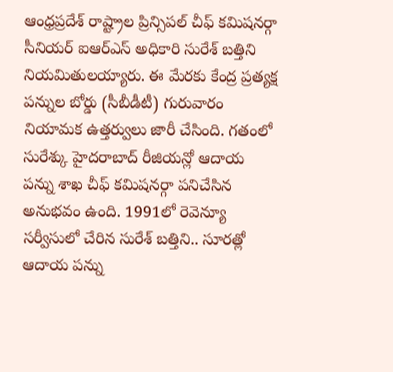ఆంధ్రప్రదేశ్ రాష్ట్రాల ప్రిన్సిపల్ చీఫ్ కమిషనర్గా సీనియర్ ఐఆర్ఎస్ అధికారి సురేశ్ బత్తిని నియమితులయ్యారు. ఈ మేరకు కేంద్ర ప్రత్యక్ష పన్నుల బోర్డు (సీబీడీటీ) గురువారం నియామక ఉత్తర్వులు జారీ చేసింది. గతంలో సురేశ్కు హైదరాబాద్ రీజియన్లో ఆదాయ పన్ను శాఖ చీఫ్ కమిషనర్గా పనిచేసిన అనుభవం ఉంది. 1991లో రెవెన్యూ సర్వీసులో చేరిన సురేశ్ బత్తిని.. సూరత్లో ఆదాయ పన్ను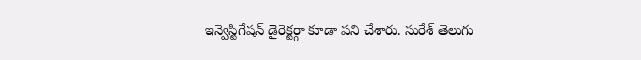ఇన్వెస్టిగేషన్ డైరెక్టర్గా కూడా పని చేశారు. సురేశ్ తెలుగు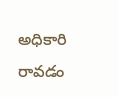అధికారి రావడం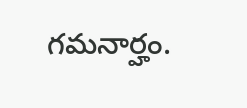గమనార్హం.